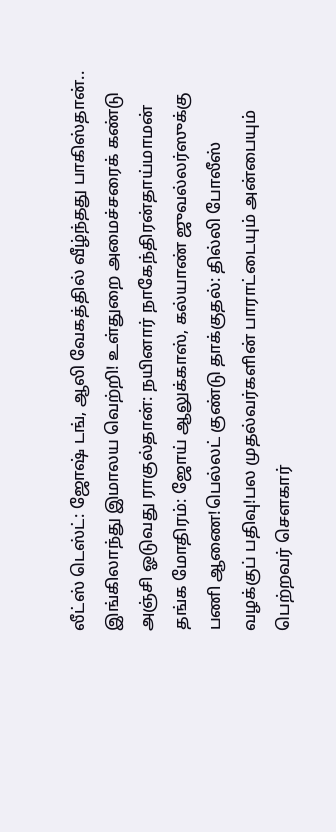லீட்ஸ் டெஸ்ட்: ஜோஷ் டங், ஆலி வேகத்தில் வீழ்ந்தது பாகிஸ்தான்.. இங்கிலாந்து இமாலய வெற்றி! உள்துறை அமைச்சரைக் கண்டு அஞ்சி ஓடுவது ராகுல்தான்: நயினார் நாகேந்திரன்தாய்மாமன் தங்க மோதிரம்: ஜோய் ஆலுக்காஸ், கல்யாண் ஜுவல்லர்ஸுக்கு பணி ஆணை!பெல்லட் குண்டு தாக்குதல்: தில்லி போலீஸ் வழக்குப் பதிவு!பல முதல்வர்களின் பாராட்டையும் அன்பையும் பெற்றவர் சௌகார்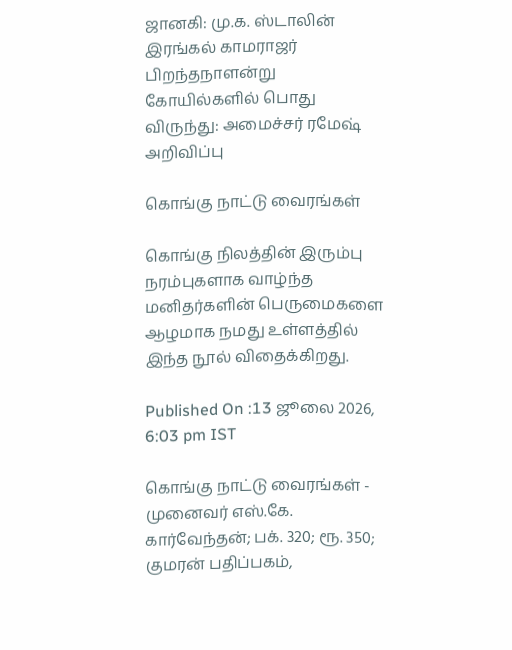ஜானகி: மு.க. ஸ்டாலின் இரங்கல் காமராஜர் பிறந்தநாளன்று கோயில்களில் பொது விருந்து: அமைச்சர் ரமேஷ் அறிவிப்பு

கொங்கு நாட்டு வைரங்கள்

கொங்கு நிலத்தின் இரும்பு நரம்புகளாக வாழ்ந்த மனிதர்களின் பெருமைகளை ஆழமாக நமது உள்ளத்தில் இந்த நூல் விதைக்கிறது.

Published On :13 ஜூலை 2026, 6:03 pm IST

கொங்கு நாட்டு வைரங்கள் - முனைவர் எஸ்.கே. கார்வேந்தன்; பக். 320; ரூ. 350; குமரன் பதிப்பகம்,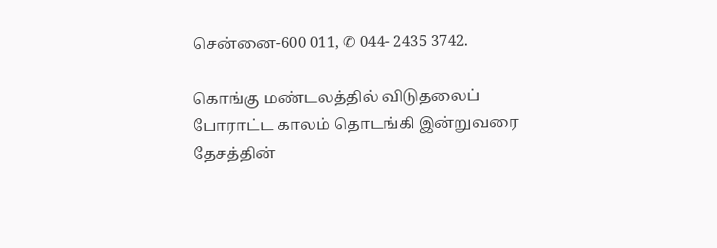சென்னை-600 011, ✆ 044- 2435 3742.

கொங்கு மண்டலத்தில் விடுதலைப் போராட்ட காலம் தொடங்கி இன்றுவரை தேசத்தின்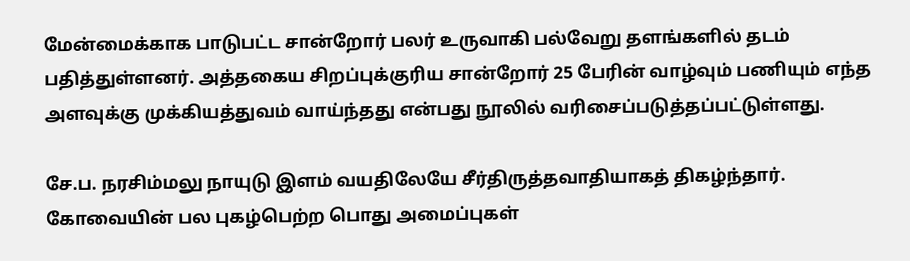மேன்மைக்காக பாடுபட்ட சான்றோர் பலர் உருவாகி பல்வேறு தளங்களில் தடம் பதித்துள்ளனர். அத்தகைய சிறப்புக்குரிய சான்றோர் 25 பேரின் வாழ்வும் பணியும் எந்த அளவுக்கு முக்கியத்துவம் வாய்ந்தது என்பது நூலில் வரிசைப்படுத்தப்பட்டுள்ளது.

சே.ப. நரசிம்மலு நாயுடு இளம் வயதிலேயே சீர்திருத்தவாதியாகத் திகழ்ந்தார். கோவையின் பல புகழ்பெற்ற பொது அமைப்புகள்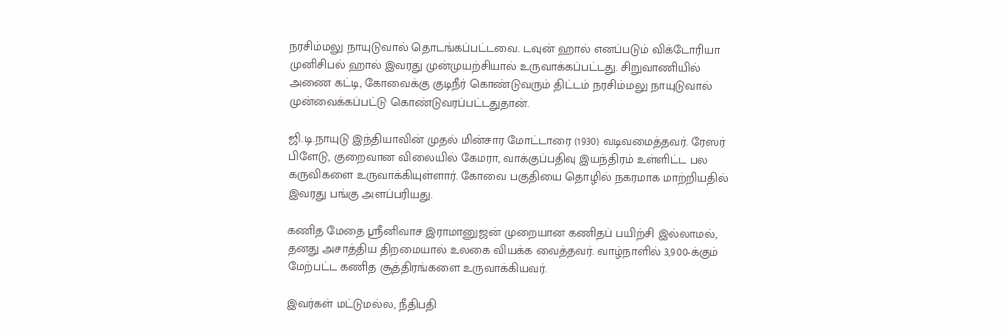நரசிம்மலு நாயுடுவால் தொடங்கப்பட்டவை. டவுன் ஹால் எனப்படும் விக்டோரியா முனிசிபல் ஹால் இவரது முன்முயற்சியால் உருவாக்கப்பட்டது. சிறுவாணியில் அணை கட்டி, கோவைக்கு குடிநீர் கொண்டுவரும் திட்டம் நரசிம்மலு நாயுடுவால் முன்வைக்கப்பட்டு கொண்டுவரப்பட்டதுதான்.

ஜி.டி.நாயுடு இந்தியாவின் முதல் மின்சார மோட்டாரை (1930) வடிவமைத்தவர். ரேஸர் பிளேடு, குறைவான விலையில் கேமரா, வாக்குப்பதிவு இயந்திரம் உள்ளிட்ட பல கருவிகளை உருவாக்கியுள்ளார். கோவை பகுதியை தொழில் நகரமாக மாற்றியதில் இவரது பங்கு அளப்பரியது.

கணித மேதை ஸ்ரீனிவாச இராமானுஜன் முறையான கணிதப் பயிற்சி இல்லாமல், தனது அசாத்திய திறமையால் உலகை வியக்க வைத்தவர். வாழ்நாளில் 3,900-க்கும் மேற்பட்ட கணித சூத்திரங்களை உருவாக்கியவர்.

இவர்கள் மட்டுமல்ல, நீதிபதி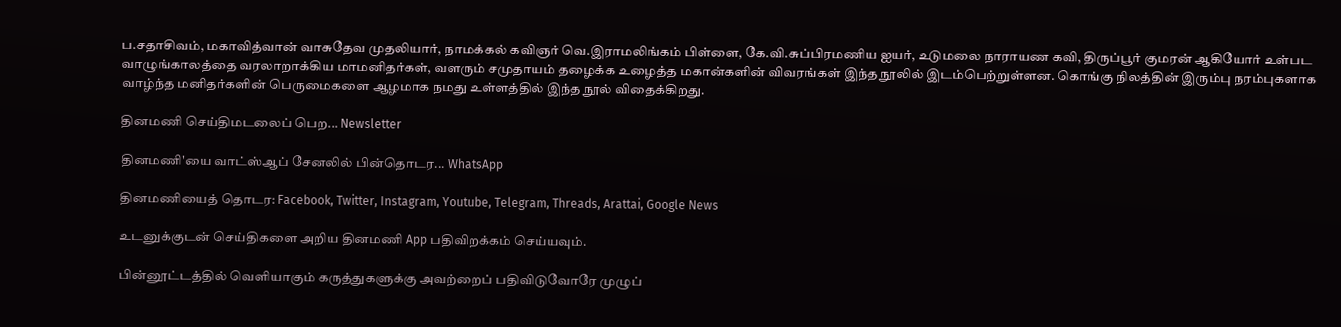ப.சதாசிவம், மகாவித்வான் வாசுதேவ முதலியார், நாமக்கல் கவிஞர் வெ.இராமலிங்கம் பிள்ளை, கே.வி.சுப்பிரமணிய ஐயர், உடுமலை நாராயண கவி, திருப்பூர் குமரன் ஆகியோர் உள்பட வாழுங்காலத்தை வரலாறாக்கிய மாமனிதர்கள், வளரும் சமுதாயம் தழைக்க உழைத்த மகான்களின் விவரங்கள் இந்த நூலில் இடம்பெற்றுள்ளன. கொங்கு நிலத்தின் இரும்பு நரம்புகளாக வாழ்ந்த மனிதர்களின் பெருமைகளை ஆழமாக நமது உள்ளத்தில் இந்த நூல் விதைக்கிறது.

தினமணி செய்திமடலைப் பெற... Newsletter

தினமணி'யை வாட்ஸ்ஆப் சேனலில் பின்தொடர... WhatsApp

தினமணியைத் தொடர: Facebook, Twitter, Instagram, Youtube, Telegram, Threads, Arattai, Google News

உடனுக்குடன் செய்திகளை அறிய தினமணி App பதிவிறக்கம் செய்யவும்.

பின்னூட்டத்தில் வெளியாகும் கருத்துகளுக்கு அவற்றைப் பதிவிடுவோரே முழுப்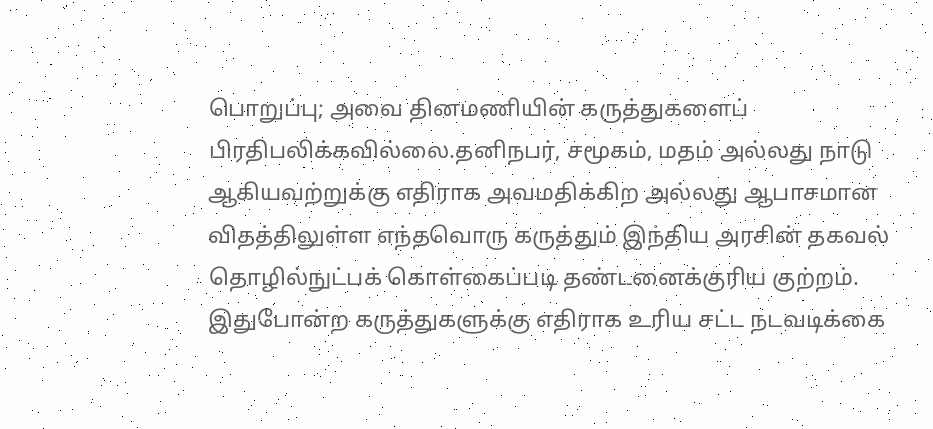பொறுப்பு; அவை தினமணியின் கருத்துகளைப் பிரதிபலிக்கவில்லை.தனிநபர், சமூகம், மதம் அல்லது நாடு ஆகியவற்றுக்கு எதிராக அவமதிக்கிற அல்லது ஆபாசமான விதத்திலுள்ள எந்தவொரு கருத்தும் இந்திய அரசின் தகவல் தொழில்நுட்பக் கொள்கைப்படி தண்டனைக்குரிய குற்றம். இதுபோன்ற கருத்துகளுக்கு எதிராக உரிய சட்ட நடவடிக்கை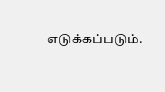எடுக்கப்படும்.